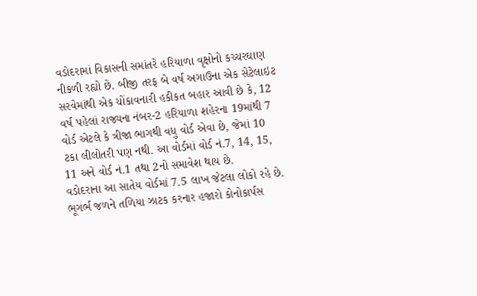વડોદરામાં વિકાસની સમાંતરે હરિયાળા વૃક્ષોનો કચ્ચરઘાણ નીકળી રહ્યો છે. બીજી તરફ બે વર્ષ અગાઉના એક સેટેલાઇટ સરવેમાંથી એક ચોંકાવનારી હકીકત બહાર આવી છે કે, 12 વર્ષ પહેલાં રાજ્યના નંબર-2 હરિયાળા શહેરના 19માંથી 7 વોર્ડ એટલે કે ત્રીજા ભાગથી વધુ વોર્ડ એવા છે, જેમાં 10 ટકા લીલોતરી પણ નથી. આ વોર્ડમાં વોર્ડ નં.7, 14, 15, 11 અને વોર્ડ નં.1 તથા 2નો સમાવેશ થાય છે.
વડોદરાના આ સાતેય વોર્ડમાં 7.5 લાખ જેટલા લોકો રહે છે. ભૂગર્ભ જળને તળિયા ઝાટક કરનાર હજારો કોનોકાર્પસ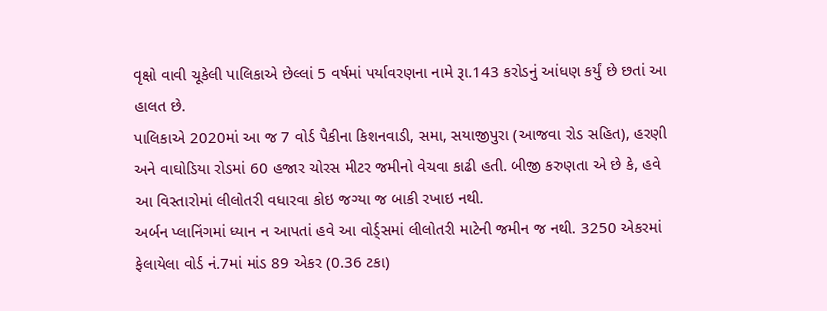વૃક્ષો વાવી ચૂકેલી પાલિકાએ છેલ્લાં 5 વર્ષમાં પર્યાવરણના નામે રૂા.143 કરોડનું આંધણ કર્યું છે છતાં આ હાલત છે.
પાલિકાએ 2020માં આ જ 7 વોર્ડ પૈકીના કિશનવાડી, સમા, સયાજીપુરા (આજવા રોડ સહિત), હરણી અને વાઘોડિયા રોડમાં 60 હજાર ચોરસ મીટર જમીનો વેચવા કાઢી હતી. બીજી કરુણતા એ છે કે, હવે આ વિસ્તારોમાં લીલોતરી વધારવા કોઇ જગ્યા જ બાકી રખાઇ નથી.
અર્બન પ્લાનિંગમાં ધ્યાન ન આપતાં હવે આ વોર્ડ્સમાં લીલોતરી માટેની જમીન જ નથી. 3250 એકરમાં ફેલાયેલા વોર્ડ નં.7માં માંડ 89 એકર (0.36 ટકા)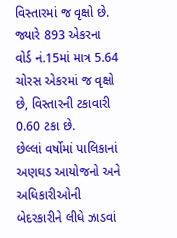વિસ્તારમાં જ વૃક્ષો છે. જ્યારે 893 એકરના વોર્ડ નં.15માં માત્ર 5.64 ચોરસ એકરમાં જ વૃક્ષો છે, વિસ્તારની ટકાવારી 0.60 ટકા છે.
છેલ્લાં વર્ષોમાં પાલિકાનાં અણઘડ આયોજનો અને અધિકારીઓની બેદરકારીને લીધે ઝાડવાં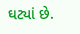ઘટ્યાં છે.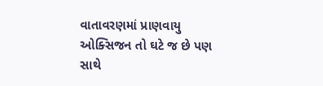વાતાવરણમાં પ્રાણવાયુ ઓક્સિજન તો ઘટે જ છે પણ સાથે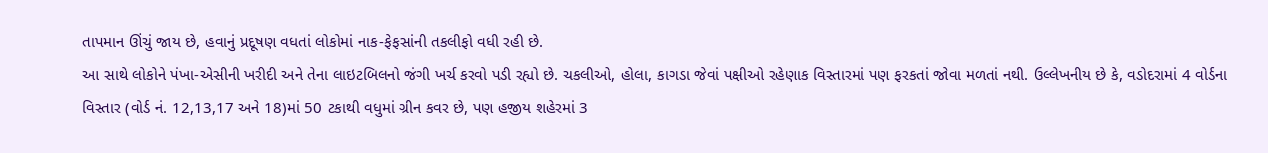તાપમાન ઊંચું જાય છે, હવાનું પ્રદૂષણ વધતાં લોકોમાં નાક-ફેફસાંની તકલીફો વધી રહી છે.
આ સાથે લોકોને પંખા-એસીની ખરીદી અને તેના લાઇટબિલનો જંગી ખર્ચ કરવો પડી રહ્યો છે. ચકલીઓ, હોલા, કાગડા જેવાં પક્ષીઓ રહેણાક વિસ્તારમાં પણ ફરકતાં જોવા મળતાં નથી. ઉલ્લેખનીય છે કે, વડોદરામાં 4 વોર્ડના વિસ્તાર (વોર્ડ નં. 12,13,17 અને 18)માં 50 ટકાથી વધુમાં ગ્રીન કવર છે, પણ હજીય શહેરમાં 3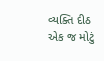વ્યક્તિ દીઠ એક જ મોટું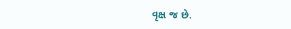વૃક્ષ જ છે.